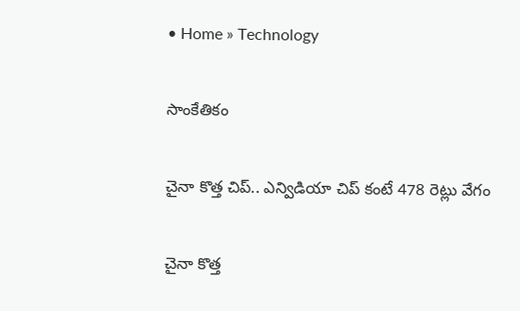• Home » Technology

సాంకేతికం

చైనా కొత్త చిప్.. ఎన్విడియా చిప్ కంటే 478 రెట్లు వేగం

చైనా కొత్త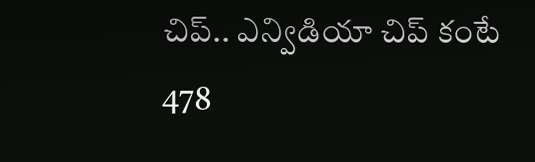చిప్.. ఎన్విడియా చిప్ కంటే 478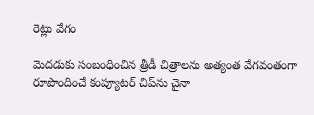రెట్లు వేగం

మెదడుకు సంబంధించిన త్రీడీ చిత్రాలను అత్యంత వేగవంతంగా రూపొందించే కంప్యూటర్ చిప్‌ను చైనా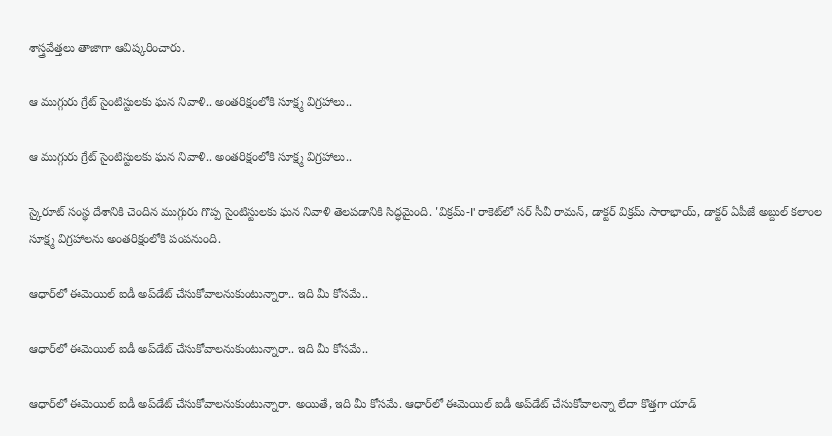శాస్త్రవేత్తలు తాజాగా ఆవిష్కరించారు.

ఆ ముగ్గురు గ్రేట్ సైంటిస్టులకు ఘన నివాళి.. అంతరిక్షంలోకి సూక్ష్మ విగ్రహాలు..

ఆ ముగ్గురు గ్రేట్ సైంటిస్టులకు ఘన నివాళి.. అంతరిక్షంలోకి సూక్ష్మ విగ్రహాలు..

స్కైరూట్ సంస్థ దేశానికి చెందిన ముగ్గురు గొప్ప సైంటిస్టులకు ఘన నివాళి తెలపడానికి సిద్ధమైంది. 'విక్రమ్-I' రాకెట్‌లో సర్ సీవీ రామన్, డాక్టర్ విక్రమ్ సారాభాయ్, డాక్టర్ ఏపీజే అబ్దుల్ కలాంల సూక్ష్మ విగ్రహాలను అంతరిక్షంలోకి పంపనుంది.

ఆధార్‌లో ఈమెయిల్ ఐడీ అప్‌డేట్ చేసుకోవాలనుకుంటున్నారా.. ఇది మీ కోసమే..

ఆధార్‌లో ఈమెయిల్ ఐడీ అప్‌డేట్ చేసుకోవాలనుకుంటున్నారా.. ఇది మీ కోసమే..

ఆధార్‌లో ఈమెయిల్ ఐడీ అప్‌డేట్ చేసుకోవాలనుకుంటున్నారా. అయితే, ఇది మీ కోసమే. ఆధార్‌లో ఈమెయిల్ ఐడీ అప్‌డేట్ చేసుకోవాలన్నా లేదా కొత్తగా యాడ్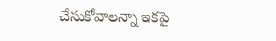చేసుకోవాలన్నా ఇకపై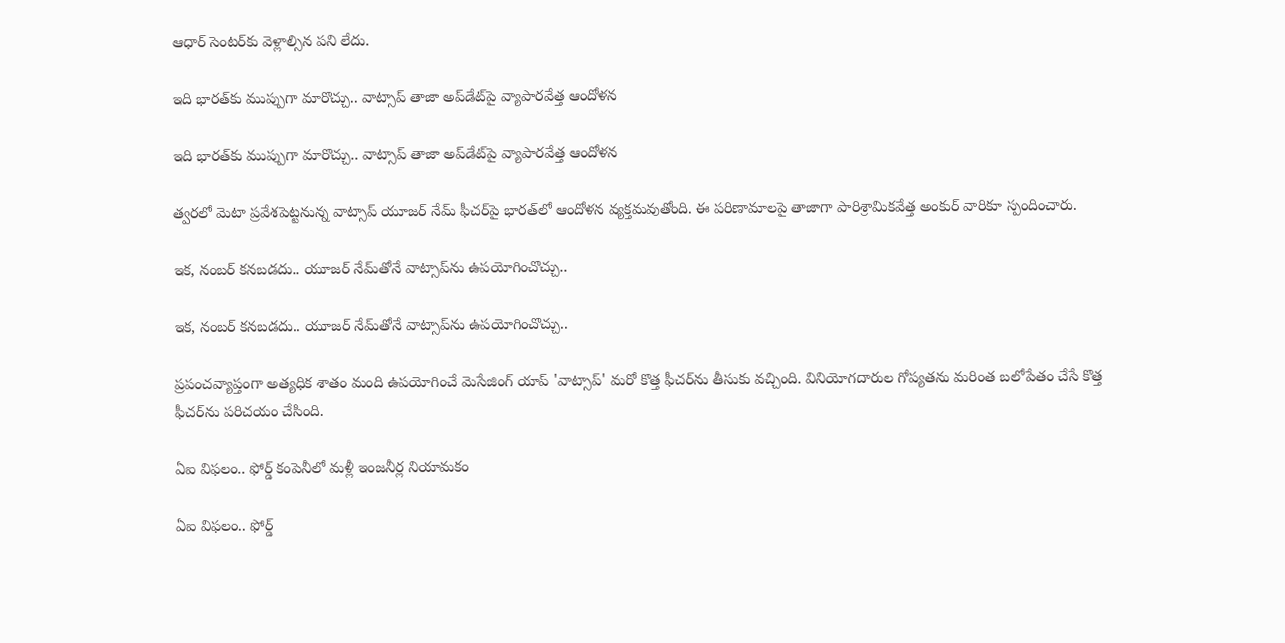ఆధార్ సెంటర్‌కు వెళ్లాల్సిన పని లేదు.

ఇది భారత్‌కు ముప్పుగా మారొచ్చు.. వాట్సాప్ తాజా అప్‌డేట్‌పై వ్యాపారవేత్త ఆందోళన

ఇది భారత్‌కు ముప్పుగా మారొచ్చు.. వాట్సాప్ తాజా అప్‌డేట్‌పై వ్యాపారవేత్త ఆందోళన

త్వరలో మెటా ప్రవేశపెట్టనున్న వాట్సాప్ యూజర్ నేమ్ ఫీచర్‌పై భారత్‌లో ఆందోళన వ్యక్తమవుతోంది. ఈ పరిణామాలపై తాజాగా పారిశ్రామికవేత్త అంకుర్ వారికూ స్పందించారు.

ఇక, నంబర్ కనబడదు.. యూజర్ నేమ్‌తోనే వాట్సాప్‌ను ఉపయోగించొచ్చు..

ఇక, నంబర్ కనబడదు.. యూజర్ నేమ్‌తోనే వాట్సాప్‌ను ఉపయోగించొచ్చు..

ప్రపంచవ్యాప్తంగా అత్యధిక శాతం మంది ఉపయోగించే మెసేజింగ్ యాప్ 'వాట్సాప్' మరో కొత్త ఫీచర్‌ను తీసుకు వచ్చింది. వినియోగదారుల గోప్యతను మరింత బలోపేతం చేసే కొత్త ఫీచర్‌ను పరిచయం చేసింది.

ఏఐ విఫలం.. ఫోర్డ్ కంపెనీలో మళ్లీ ఇంజనీర్ల నియామకం

ఏఐ విఫలం.. ఫోర్డ్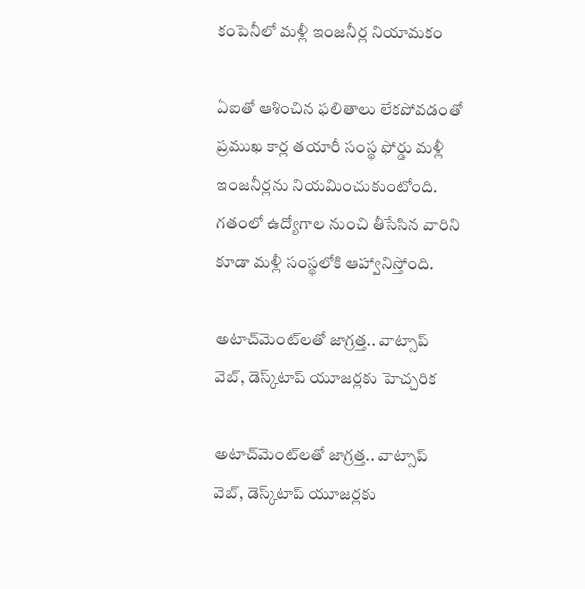కంపెనీలో మళ్లీ ఇంజనీర్ల నియామకం

ఏఐతో ఆశించిన ఫలితాలు లేకపోవడంతో ప్రముఖ కార్ల తయారీ సంస్థ ఫోర్డు మళ్లీ ఇంజనీర్లను నియమించుకుంటోంది. గతంలో ఉద్యోగాల నుంచి తీసేసిన వారిని కూడా మళ్లీ సంస్థలోకి ఆహ్వానిస్తోంది.

అటాచ్‌మెంట్‌లతో జాగ్రత్త.. వాట్సాప్ వెబ్, డెస్క్‌టాప్ యూజర్లకు హెచ్చరిక

అటాచ్‌మెంట్‌లతో జాగ్రత్త.. వాట్సాప్ వెబ్, డెస్క్‌టాప్ యూజర్లకు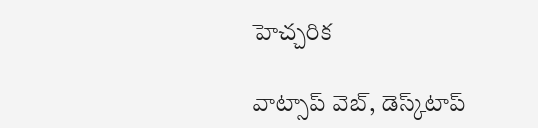హెచ్చరిక

వాట్సాప్ వెబ్, డెస్క్‌టాప్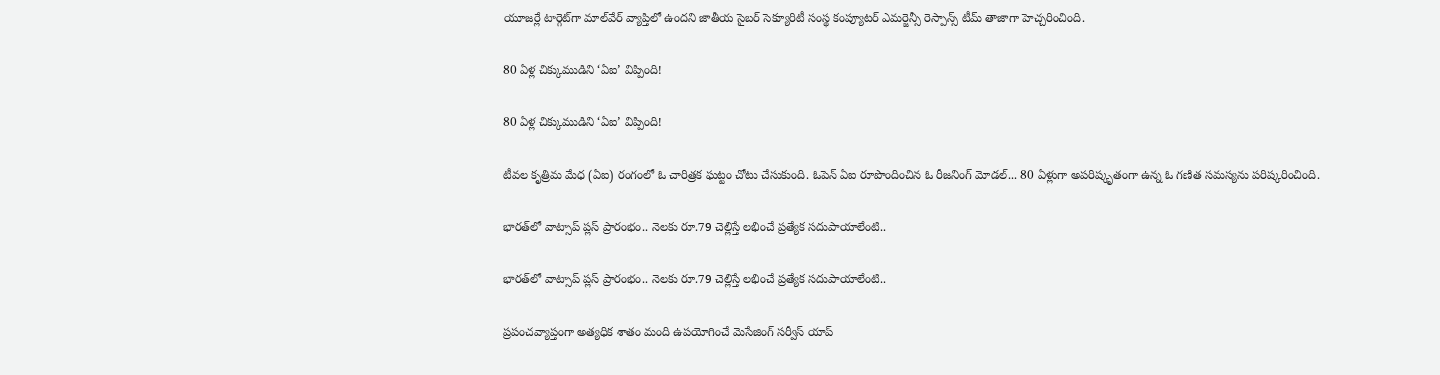యూజర్లే టార్గెట్‌గా మాల్‌వేర్ వ్యాప్తిలో ఉందని జాతీయ సైబర్ సెక్యూరిటీ సంస్థ కంప్యూటర్ ఎమర్జెన్సీ రెస్పాన్స్ టీమ్ తాజాగా హెచ్చరించింది.

80 ఏళ్ల చిక్కుముడిని ‘ఏఐ’ విప్పింది!

80 ఏళ్ల చిక్కుముడిని ‘ఏఐ’ విప్పింది!

టీవల కృత్రిమ మేధ (ఏఐ) రంగంలో ఓ చారిత్రక ఘట్టం చోటు చేసుకుంది. ఓపెన్‌ ఏఐ రూపొందించిన ఓ రీజనింగ్‌ మోడల్‌... 80 ఏళ్లుగా అపరిష్కృతంగా ఉన్న ఓ గణిత సమస్యను పరిష్కరించింది.

భారత్‌లో వాట్సాప్ ప్లస్ ప్రారంభం.. నెలకు రూ.79 చెల్లిస్తే లభించే ప్రత్యేక సదుపాయాలేంటి..

భారత్‌లో వాట్సాప్ ప్లస్ ప్రారంభం.. నెలకు రూ.79 చెల్లిస్తే లభించే ప్రత్యేక సదుపాయాలేంటి..

ప్రపంచవ్యాప్తంగా అత్యధిక శాతం మంది ఉపయోగించే మెసేజింగ్ సర్వీస్ యాప్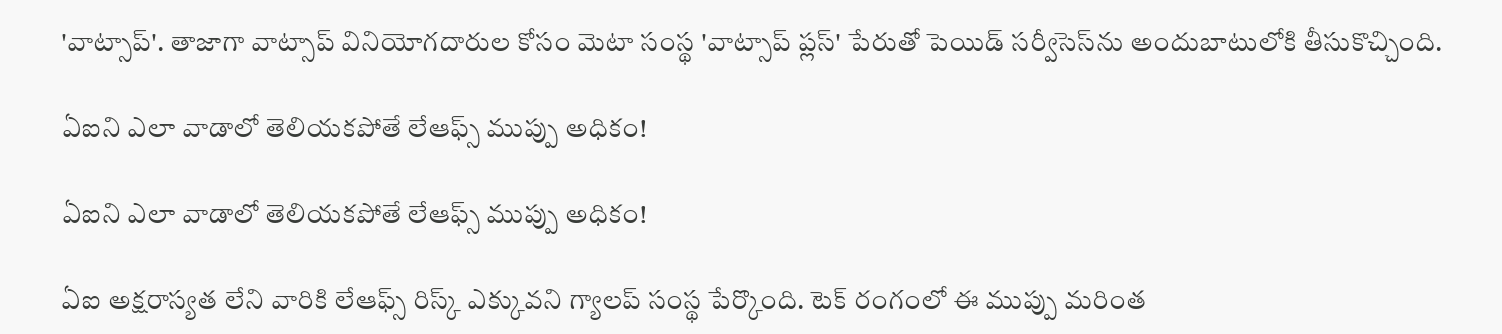'వాట్సాప్'. తాజాగా వాట్సాప్ వినియోగదారుల కోసం మెటా సంస్థ 'వాట్సాప్ ప్లస్' పేరుతో పెయిడ్ సర్వీసెస్‌ను అందుబాటులోకి తీసుకొచ్చింది.

ఏఐని ఎలా వాడాలో తెలియకపోతే లేఆఫ్స్ ముప్పు అధికం!

ఏఐని ఎలా వాడాలో తెలియకపోతే లేఆఫ్స్ ముప్పు అధికం!

ఏఐ అక్షరాస్యత లేని వారికి లేఆఫ్స్ రిస్క్ ఎక్కువని గ్యాలప్ సంస్థ పేర్కొంది. టెక్ రంగంలో ఈ ముప్పు మరింత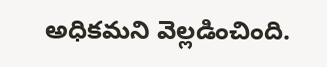అధికమని వెల్లడించింది.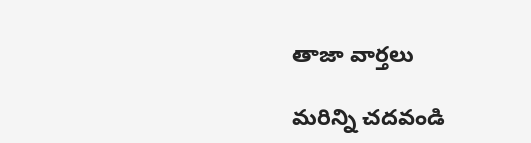తాజా వార్తలు

మరిన్ని చదవండి